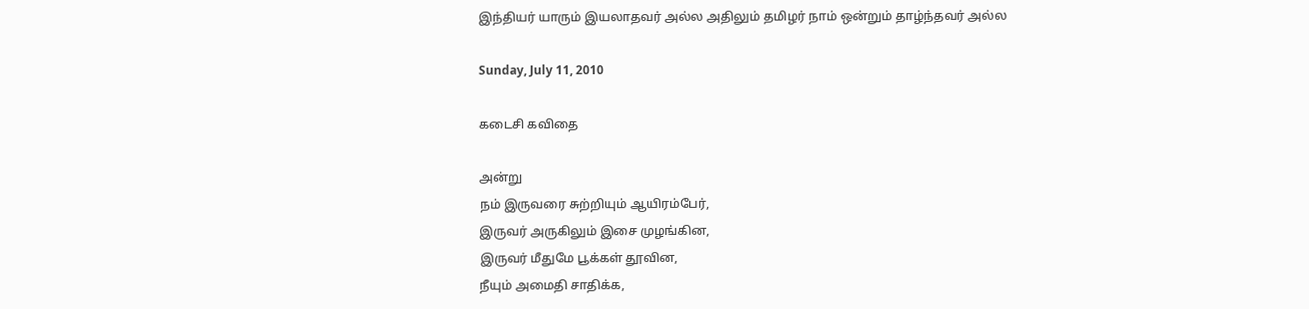இந்தியர் யாரும் இயலாதவர் அல்ல அதிலும் தமிழர் நாம் ஒன்றும் தாழ்ந்தவர் அல்ல‌

Sunday, July 11, 2010

கடைசி கவிதை

அன்று
நம் இருவரை சுற்றியும் ஆயிரம்பேர்,
இருவர் அருகிலும் இசை முழங்கின,
இருவர் மீதுமே பூக்கள் தூவின,
நீயும் அமைதி சாதிக்க,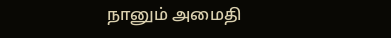நானும் அமைதி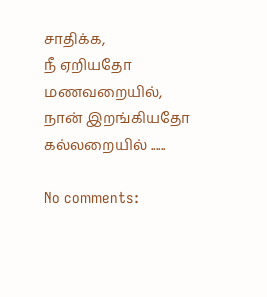சாதிக்க,
நீ ஏறியதோ மணவறையில்,
நான் இறங்கியதோ கல்லறையில் ......

No comments: